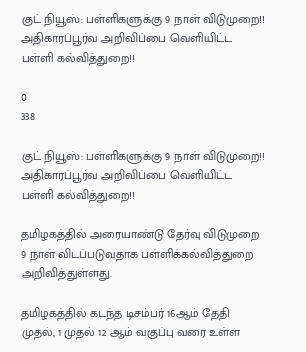குட் நியூஸ்: பள்ளிகளுக்கு 9 நாள் விடுமுறை!! அதிகாரப்பூர்வ அறிவிப்பை வெளியிட்ட பள்ளி கல்வித்துறை!!

0
338

குட் நியூஸ்: பள்ளிகளுக்கு 9 நாள் விடுமுறை!! அதிகாரப்பூர்வ அறிவிப்பை வெளியிட்ட பள்ளி கல்வித்துறை!!

தமிழகத்தில் அரையாண்டு தேர்வு விடுமுறை 9 நாள் விடப்படுவதாக பள்ளிக்கல்வித்துறை அறிவித்துள்ளது.

தமிழகத்தில் கடந்த டிசம்பர் 16ஆம் தேதி முதல், 1 முதல் 12 ஆம் வகுப்பு வரை உள்ள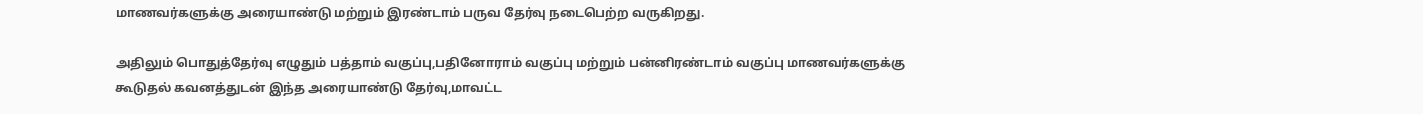மாணவர்களுக்கு அரையாண்டு மற்றும் இரண்டாம் பருவ தேர்வு நடைபெற்ற வருகிறது.

அதிலும் பொதுத்தேர்வு எழுதும் பத்தாம் வகுப்பு,பதினோராம் வகுப்பு மற்றும் பன்னிரண்டாம் வகுப்பு மாணவர்களுக்கு கூடுதல் கவனத்துடன் இந்த அரையாண்டு தேர்வு,மாவட்ட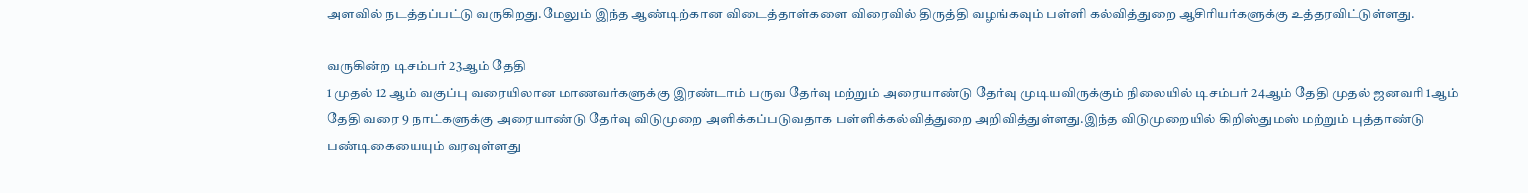அளவில் நடத்தப்பட்டு வருகிறது.மேலும் இந்த ஆண்டிற்கான விடைத்தாள்களை விரைவில் திருத்தி வழங்கவும் பள்ளி கல்வித்துறை ஆசிரியர்களுக்கு உத்தரவிட்டுள்ளது.

வருகின்ற டிசம்பர் 23ஆம் தேதி
1 முதல் 12 ஆம் வகுப்பு வரையிலான மாணவர்களுக்கு இரண்டாம் பருவ தேர்வு மற்றும் அரையாண்டு தேர்வு முடியவிருக்கும் நிலையில் டிசம்பர் 24ஆம் தேதி முதல் ஜனவரி 1ஆம் தேதி வரை 9 நாட்களுக்கு அரையாண்டு தேர்வு விடுமுறை அளிக்கப்படுவதாக பள்ளிக்கல்வித்துறை அறிவித்துள்ளது.இந்த விடுமுறையில் கிறிஸ்துமஸ் மற்றும் புத்தாண்டு பண்டிகையையும் வரவுள்ளது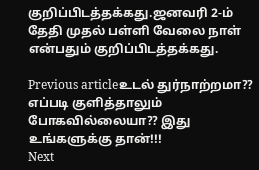குறிப்பிடத்தக்கது.ஜனவரி 2-ம் தேதி முதல் பள்ளி வேலை நாள் என்பதும் குறிப்பிடத்தக்கது.

Previous articleஉடல் துர்நாற்றமா?? எப்படி குளித்தாலும் போகவில்லையா?? இது உங்களுக்கு தான்!!!
Next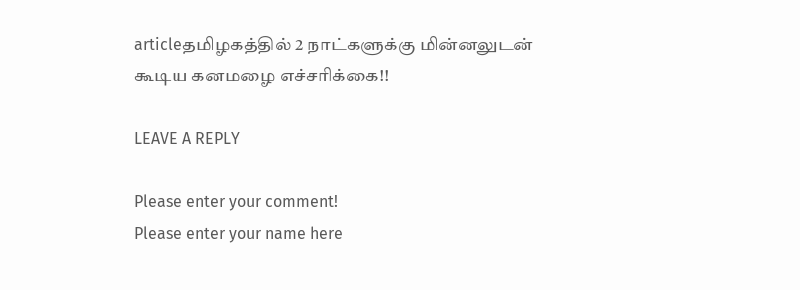articleதமிழகத்தில் 2 நாட்களுக்கு மின்னலுடன் கூடிய கனமழை எச்சரிக்கை!!

LEAVE A REPLY

Please enter your comment!
Please enter your name here